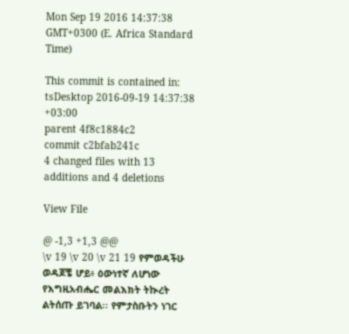Mon Sep 19 2016 14:37:38 GMT+0300 (E. Africa Standard Time)

This commit is contained in:
tsDesktop 2016-09-19 14:37:38 +03:00
parent 4f8c1884c2
commit c2bfab241c
4 changed files with 13 additions and 4 deletions

View File

@ -1,3 +1,3 @@
\v 19 \v 20 \v 21 19 የምወዳችሁ ወዳጆቼ ሆይ፥ ዕውነተኛ ለሆነው የእግዚአብሔር መልእክት ትኲረት ልትሰጡ ይገባል፡፡ የምታስቡትን ነገር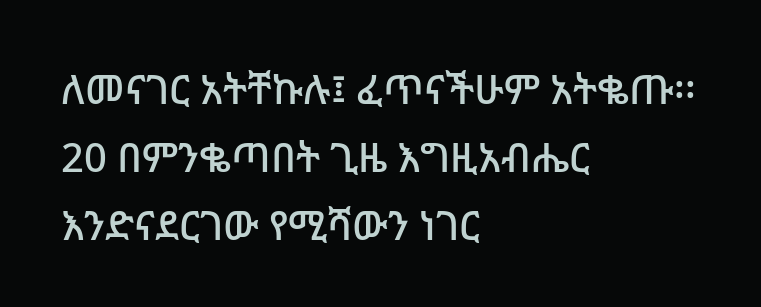ለመናገር አትቸኩሉ፤ ፈጥናችሁም አትቈጡ፡፡
20 በምንቈጣበት ጊዜ እግዚአብሔር እንድናደርገው የሚሻውን ነገር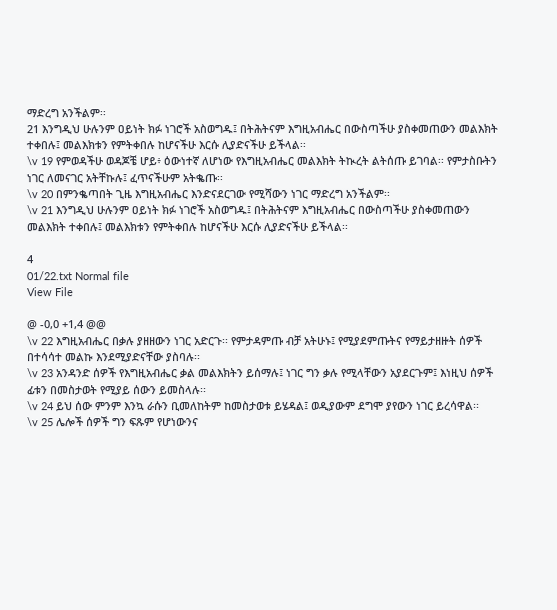ማድረግ አንችልም፡፡
21 እንግዲህ ሁሉንም ዐይነት ክፉ ነገሮች አስወግዱ፤ በትሕትናም እግዚአብሔር በውስጣችሁ ያስቀመጠውን መልእክት ተቀበሉ፤ መልእክቱን የምትቀበሉ ከሆናችሁ እርሱ ሊያድናችሁ ይችላል፡፡
\v 19 የምወዳችሁ ወዳጆቼ ሆይ፥ ዕውነተኛ ለሆነው የእግዚአብሔር መልእክት ትኲረት ልትሰጡ ይገባል፡፡ የምታስቡትን ነገር ለመናገር አትቸኩሉ፤ ፈጥናችሁም አትቈጡ፡፡
\v 20 በምንቈጣበት ጊዜ እግዚአብሔር እንድናደርገው የሚሻውን ነገር ማድረግ አንችልም፡፡
\v 21 እንግዲህ ሁሉንም ዐይነት ክፉ ነገሮች አስወግዱ፤ በትሕትናም እግዚአብሔር በውስጣችሁ ያስቀመጠውን መልእክት ተቀበሉ፤ መልእክቱን የምትቀበሉ ከሆናችሁ እርሱ ሊያድናችሁ ይችላል፡፡

4
01/22.txt Normal file
View File

@ -0,0 +1,4 @@
\v 22 እግዚአብሔር በቃሉ ያዘዘውን ነገር አድርጉ፡፡ የምታዳምጡ ብቻ አትሁኑ፤ የሚያደምጡትና የማይታዘዙት ሰዎች በተሳሳተ መልኩ እንደሚያድናቸው ያስባሉ፡፡
\v 23 አንዳንድ ሰዎች የእግዚአብሔር ቃል መልእክትን ይሰማሉ፤ ነገር ግን ቃሉ የሚላቸውን አያደርጉም፤ እነዚህ ሰዎች ፊቱን በመስታወት የሚያይ ሰውን ይመስላሉ፡፡
\v 24 ይህ ሰው ምንም እንኳ ራሱን ቢመለከትም ከመስታወቱ ይሄዳል፤ ወዲያውም ደግሞ ያየውን ነገር ይረሳዋል፡፡
\v 25 ሌሎች ሰዎች ግን ፍጹም የሆነውንና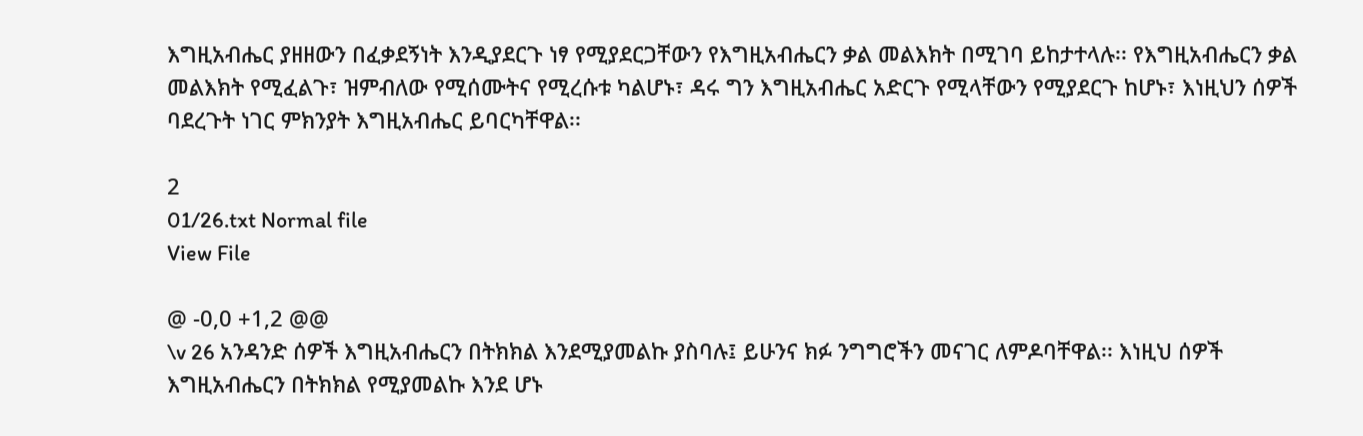እግዚአብሔር ያዘዘውን በፈቃደኝነት እንዲያደርጉ ነፃ የሚያደርጋቸውን የእግዚአብሔርን ቃል መልእክት በሚገባ ይከታተላሉ፡፡ የእግዚአብሔርን ቃል መልእክት የሚፈልጉ፣ ዝምብለው የሚሰሙትና የሚረሱቱ ካልሆኑ፣ ዳሩ ግን እግዚአብሔር አድርጉ የሚላቸውን የሚያደርጉ ከሆኑ፣ እነዚህን ሰዎች ባደረጉት ነገር ምክንያት እግዚአብሔር ይባርካቸዋል፡፡

2
01/26.txt Normal file
View File

@ -0,0 +1,2 @@
\v 26 አንዳንድ ሰዎች እግዚአብሔርን በትክክል እንደሚያመልኩ ያስባሉ፤ ይሁንና ክፉ ንግግሮችን መናገር ለምዶባቸዋል፡፡ እነዚህ ሰዎች እግዚአብሔርን በትክክል የሚያመልኩ እንደ ሆኑ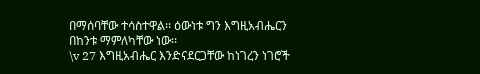በማሰባቸው ተሳስተዋል፡፡ ዕውነቱ ግን እግዚአብሔርን በከንቱ ማምለካቸው ነው፡፡
\v 27 እግዚአብሔር እንድናደርጋቸው ከነገረን ነገሮች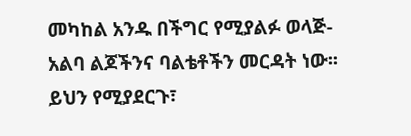መካከል አንዱ በችግር የሚያልፉ ወላጅ-አልባ ልጆችንና ባልቴቶችን መርዳት ነው፡፡ ይህን የሚያደርጉ፣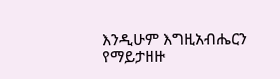እንዲሁም እግዚአብሔርን የማይታዘዙ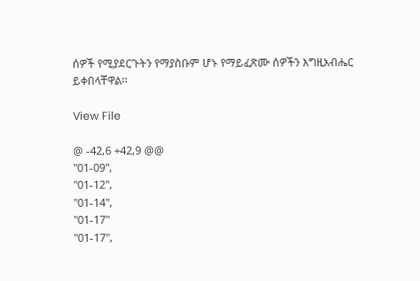ሰዎች የሚያደርጉትን የማያስቡም ሆኑ የማይፈጽሙ ሰዎችን እግዚአብሔር ይቀበላቸዋል፡፡

View File

@ -42,6 +42,9 @@
"01-09",
"01-12",
"01-14",
"01-17"
"01-17",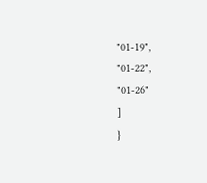"01-19",
"01-22",
"01-26"
]
}